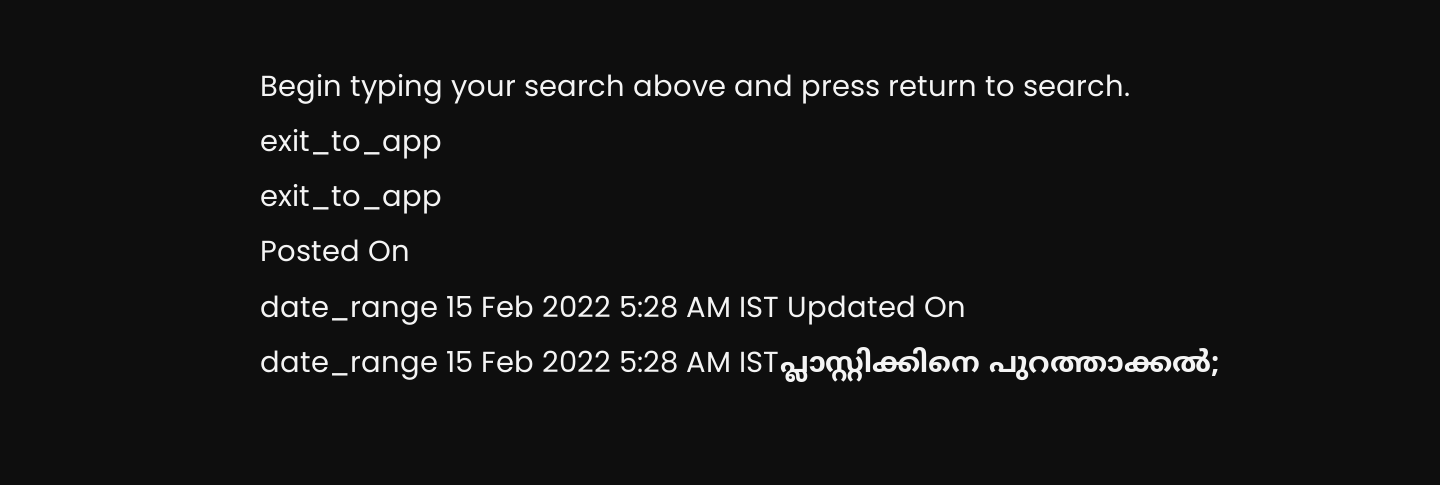Begin typing your search above and press return to search.
exit_to_app
exit_to_app
Posted On
date_range 15 Feb 2022 5:28 AM IST Updated On
date_range 15 Feb 2022 5:28 AM ISTപ്ലാസ്റ്റിക്കിനെ പുറത്താക്കൽ;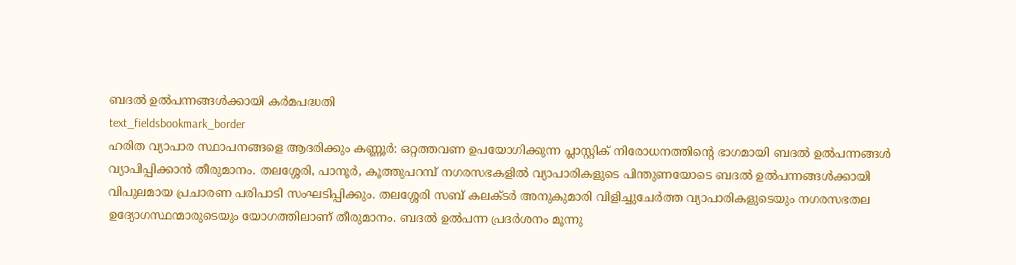ബദൽ ഉൽപന്നങ്ങൾക്കായി കർമപദ്ധതി
text_fieldsbookmark_border
ഹരിത വ്യാപാര സ്ഥാപനങ്ങളെ ആദരിക്കും കണ്ണൂർ: ഒറ്റത്തവണ ഉപയോഗിക്കുന്ന പ്ലാസ്റ്റിക് നിരോധനത്തിന്റെ ഭാഗമായി ബദൽ ഉൽപന്നങ്ങൾ വ്യാപിപ്പിക്കാൻ തീരുമാനം. തലശ്ശേരി, പാനൂർ, കൂത്തുപറമ്പ് നഗരസഭകളിൽ വ്യാപാരികളുടെ പിന്തുണയോടെ ബദൽ ഉൽപന്നങ്ങൾക്കായി വിപുലമായ പ്രചാരണ പരിപാടി സംഘടിപ്പിക്കും. തലശ്ശേരി സബ് കലക്ടർ അനുകുമാരി വിളിച്ചുചേർത്ത വ്യാപാരികളുടെയും നഗരസഭതല ഉദ്യോഗസ്ഥന്മാരുടെയും യോഗത്തിലാണ് തീരുമാനം. ബദൽ ഉൽപന്ന പ്രദർശനം മൂന്നു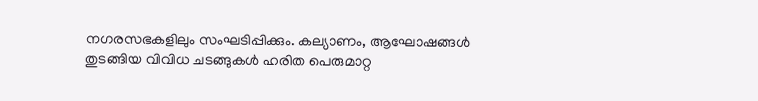നഗരസഭകളിലും സംഘടിപ്പിക്കും. കല്യാണം, ആഘോഷങ്ങൾ തുടങ്ങിയ വിവിധ ചടങ്ങുകൾ ഹരിത പെരുമാറ്റ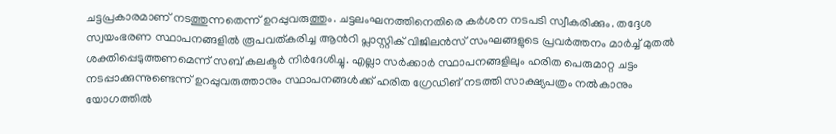ചട്ടപ്രകാരമാണ് നടത്തുന്നതെന്ന് ഉറപ്പുവരുത്തും. ചട്ടലംഘനത്തിനെതിരെ കർശന നടപടി സ്വീകരിക്കും. തദ്ദേശ സ്വയംഭരണ സ്ഥാപനങ്ങളിൽ രൂപവത്കരിച്ച ആൻറി പ്ലാസ്റ്റിക് വിജിലൻസ് സംഘങ്ങളുടെ പ്രവർത്തനം മാർച്ച് മുതൽ ശക്തിപ്പെടുത്തണമെന്ന് സബ് കലക്ടർ നിർദേശിച്ചു. എല്ലാ സർക്കാർ സ്ഥാപനങ്ങളിലും ഹരിത പെരുമാറ്റ ചട്ടം നടപ്പാക്കുന്നുണ്ടെന്ന് ഉറപ്പുവരുത്താനും സ്ഥാപനങ്ങൾക്ക് ഹരിത ഗ്രേഡിങ് നടത്തി സാക്ഷ്യപത്രം നൽകാനും യോഗത്തിൽ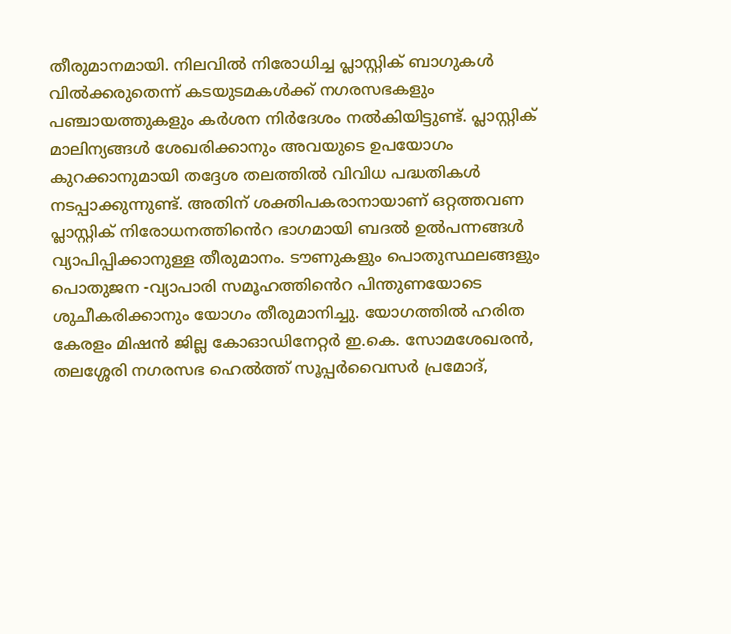തീരുമാനമായി. നിലവിൽ നിരോധിച്ച പ്ലാസ്റ്റിക് ബാഗുകൾ വിൽക്കരുതെന്ന് കടയുടമകൾക്ക് നഗരസഭകളും പഞ്ചായത്തുകളും കർശന നിർദേശം നൽകിയിട്ടുണ്ട്. പ്ലാസ്റ്റിക് മാലിന്യങ്ങൾ ശേഖരിക്കാനും അവയുടെ ഉപയോഗം കുറക്കാനുമായി തദ്ദേശ തലത്തിൽ വിവിധ പദ്ധതികൾ നടപ്പാക്കുന്നുണ്ട്. അതിന് ശക്തിപകരാനായാണ് ഒറ്റത്തവണ പ്ലാസ്റ്റിക് നിരോധനത്തിൻെറ ഭാഗമായി ബദൽ ഉൽപന്നങ്ങൾ വ്യാപിപ്പിക്കാനുള്ള തീരുമാനം. ടൗണുകളും പൊതുസ്ഥലങ്ങളും പൊതുജന -വ്യാപാരി സമൂഹത്തിൻെറ പിന്തുണയോടെ ശുചീകരിക്കാനും യോഗം തീരുമാനിച്ചു. യോഗത്തിൽ ഹരിത കേരളം മിഷൻ ജില്ല കോഓഡിനേറ്റർ ഇ.കെ. സോമശേഖരൻ, തലശ്ശേരി നഗരസഭ ഹെൽത്ത് സൂപ്പർവൈസർ പ്രമോദ്,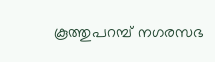കൂത്തുപറമ്പ് നഗരസഭ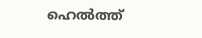ഹെൽത്ത്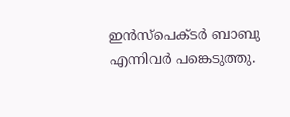ഇൻസ്പെക്ടർ ബാബു എന്നിവർ പങ്കെടുത്തു.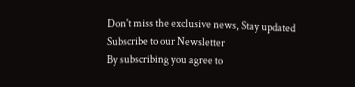Don't miss the exclusive news, Stay updated
Subscribe to our Newsletter
By subscribing you agree to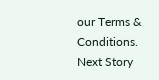our Terms & Conditions.
Next Story